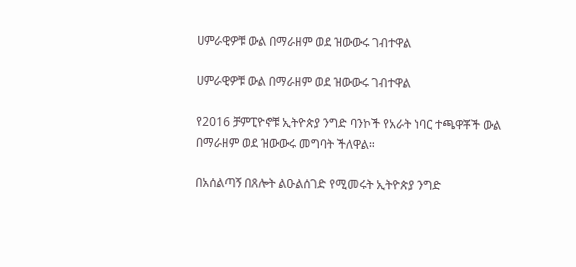ሀምራዊዎቹ ውል በማራዘም ወደ ዝውውሩ ገብተዋል

ሀምራዊዎቹ ውል በማራዘም ወደ ዝውውሩ ገብተዋል

የ2016 ቻምፒዮኖቹ ኢትዮጵያ ንግድ ባንኮች የአራት ነባር ተጫዋቾች ውል በማራዘም ወደ ዝውውሩ መግባት ችለዋል።

በአሰልጣኝ በጸሎት ልዑልሰገድ የሚመሩት ኢትዮጵያ ንግድ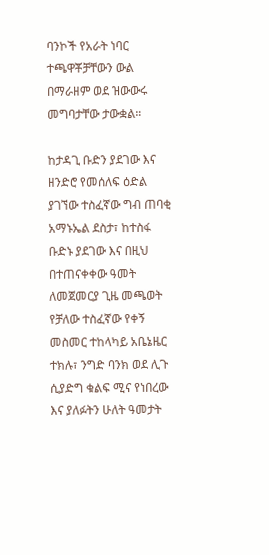ባንኮች የአራት ነባር ተጫዋቾቻቸውን ውል በማራዘም ወደ ዝውውሩ መግባታቸው ታውቋል።

ከታዳጊ ቡድን ያደገው እና ዘንድሮ የመሰለፍ ዕድል ያገኘው ተስፈኛው ግብ ጠባቂ አማኑኤል ደስታ፣ ከተስፋ ቡድኑ ያደገው እና በዚህ በተጠናቀቀው ዓመት ለመጀመርያ ጊዜ መጫወት የቻለው ተስፈኛው የቀኝ መስመር ተከላካይ አቤኔዜር ተክሉ፣ ንግድ ባንክ ወደ ሊጉ ሲያድግ ቁልፍ ሚና የነበረው እና ያለፉትን ሁለት ዓመታት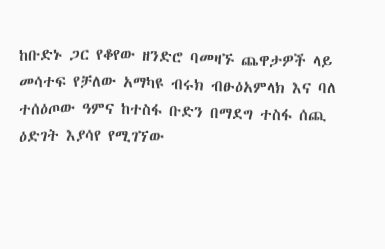ከቡድኑ ጋር የቆየው ዘንድሮ ባመዛኙ ጨዋታዎች ላይ መሳተፍ የቻለው አማካዩ ብሩክ ብፁዕአምላክ እና ባለ ተሰዕጦው ዓምና ከተስፋ ቡድን በማደግ ተስፋ ሰጪ ዕድገት እያሳየ የሚገኘው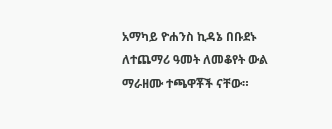አማካይ ዮሐንስ ኪዳኔ በቡደኑ ለተጨማሪ ዓመት ለመቆየት ውል ማራዘሙ ተጫዋቾች ናቸው።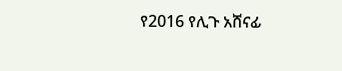የ2016 የሊጉ አሸናፊ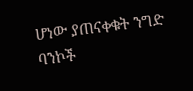ሆነው ያጠናቀቁት ንግድ ባንኮች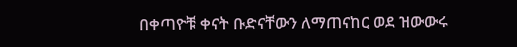በቀጣዮቹ ቀናት ቡድናቸውን ለማጠናከር ወደ ዝውውሩ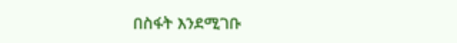በስፋት እንደሚገቡ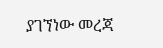ያገኘነው መረጃ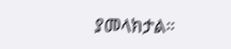ያመላክታል።